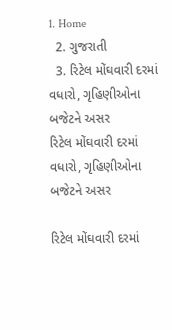1. Home
  2. ગુજરાતી
  3. રિટેલ મોંઘવારી દરમાં વધારો, ગૃહિણીઓના બજેટને અસર
રિટેલ મોંઘવારી દરમાં વધારો, ગૃહિણીઓના બજેટને અસર

રિટેલ મોંઘવારી દરમાં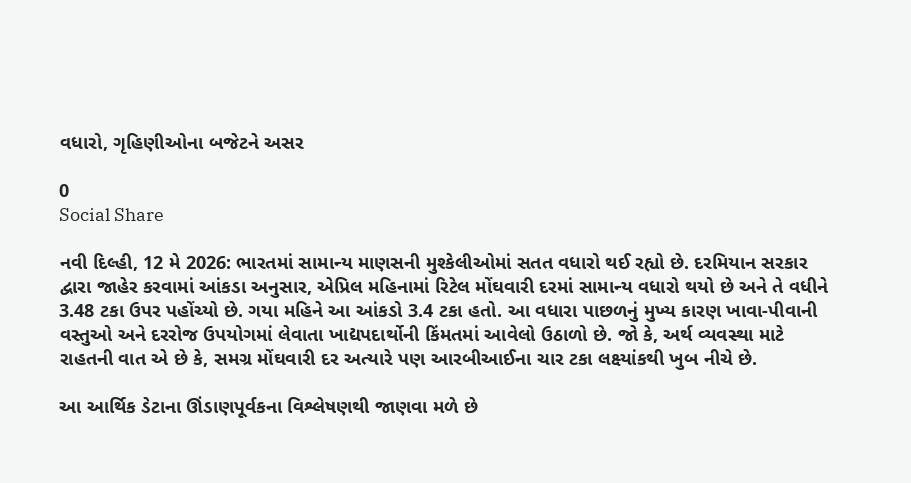વધારો, ગૃહિણીઓના બજેટને અસર

0
Social Share

નવી દિલ્હી, 12 મે 2026: ભારતમાં સામાન્ય માણસની મુશ્કેલીઓમાં સતત વધારો થઈ રહ્યો છે. દરમિયાન સરકાર દ્વારા જાહેર કરવામાં આંકડા અનુસાર, એપ્રિલ મહિનામાં રિટેલ મોંઘવારી દરમાં સામાન્ય વધારો થયો છે અને તે વધીને 3.48 ટકા ઉપર પહોંચ્યો છે. ગયા મહિને આ આંકડો 3.4 ટકા હતો. આ વધારા પાછળનું મુખ્ય કારણ ખાવા-પીવાની વસ્તુઓ અને દરરોજ ઉપયોગમાં લેવાતા ખાદ્યપદાર્થોની કિંમતમાં આવેલો ઉઠાળો છે. જો કે, અર્થ વ્યવસ્થા માટે રાહતની વાત એ છે કે, સમગ્ર મોંઘવારી દર અત્યારે પણ આરબીઆઈના ચાર ટકા લક્ષ્યાંકથી ખુબ નીચે છે.

આ આર્થિક ડેટાના ઊંડાણપૂર્વકના વિશ્લેષણથી જાણવા મળે છે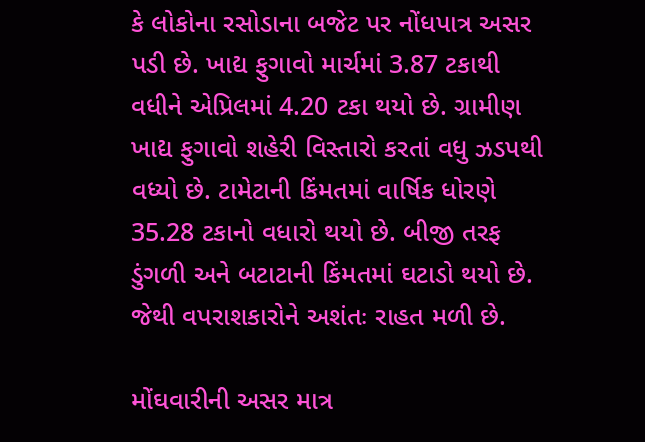કે લોકોના રસોડાના બજેટ પર નોંધપાત્ર અસર પડી છે. ખાદ્ય ફુગાવો માર્ચમાં 3.87 ટકાથી વધીને એપ્રિલમાં 4.20 ટકા થયો છે. ગ્રામીણ ખાદ્ય ફુગાવો શહેરી વિસ્તારો કરતાં વધુ ઝડપથી વધ્યો છે. ટામેટાની કિંમતમાં વાર્ષિક ધોરણે 35.28 ટકાનો વધારો થયો છે. બીજી તરફ ડુંગળી અને બટાટાની કિંમતમાં ઘટાડો થયો છે. જેથી વપરાશકારોને અશંતઃ રાહત મળી છે.

મોંઘવારીની અસર માત્ર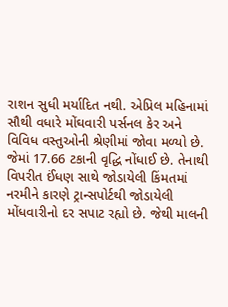રાશન સુધી મર્યાદિત નથી. એપ્રિલ મહિનામાં સૌથી વધારે મોંઘવારી પર્સનલ કેર અને વિવિધ વસ્તુઓની શ્રેણીમાં જોવા મળ્યો છે. જેમાં 17.66 ટકાની વૃદ્ધિ નોંધાઈ છે. તેનાથી વિપરીત ઈંધણ સાથે જોડાયેલી કિંમતમાં નરમીને કારણે ટ્રાન્સપોર્ટથી જોડાયેલી મોંધવારીનો દર સપાટ રહ્યો છે. જેથી માલની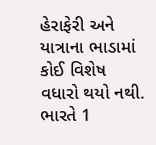હેરાફેરી અને યાત્રાના ભાડામાં કોઈ વિશેષ વધારો થયો નથી. ભારતે 1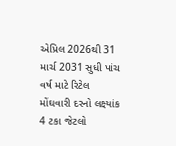એપ્રિલ 2026થી 31 માર્ચ 2031 સુધી પાંચ વર્ષ માટે રિટેલ મોંઘવારી દરનો લક્ષ્યાંક 4 ટકા જેટલો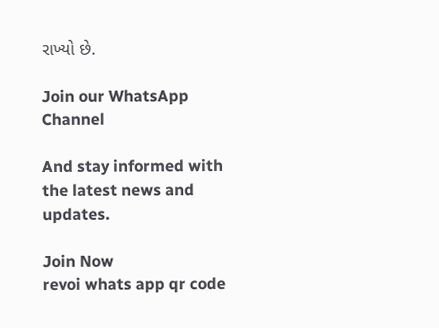રાખ્યો છે.

Join our WhatsApp Channel

And stay informed with the latest news and updates.

Join Now
revoi whats app qr code